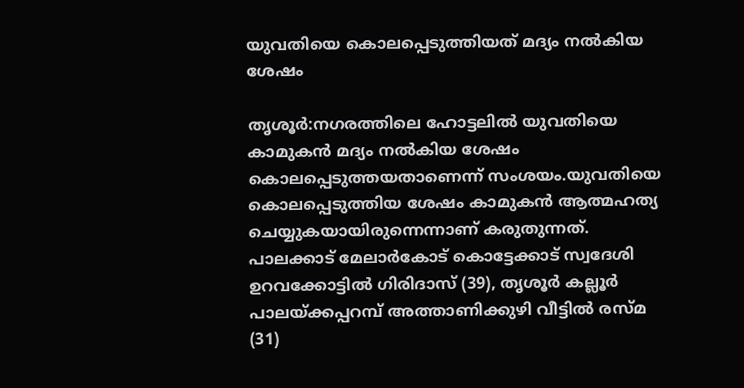യുവതിയെ കൊലപ്പെടുത്തിയത് മദ്യം നല്‍കിയ ശേഷം

തൃശൂര്‍:നഗരത്തിലെ ഹോട്ടലില്‍ യുവതിയെ കാമുകന്‍ മദ്യം നല്‍കിയ ശേഷം കൊലപ്പെടുത്തയതാണെന്ന് സംശയം.യുവതിയെ കൊലപ്പെടുത്തിയ ശേഷം കാമുകന്‍ ആത്മഹത്യ ചെയ്യുകയായിരുന്നെന്നാണ് കരുതുന്നത്. പാലക്കാട് മേലാര്‍കോട് കൊട്ടേക്കാട് സ്വദേശി ഉറവക്കോട്ടില്‍ ഗിരിദാസ് (39), തൃശൂര്‍ കല്ലൂര്‍ പാലയ്ക്കപ്പറമ്പ് അത്താണിക്കുഴി വീട്ടില്‍ രസ്മ (31)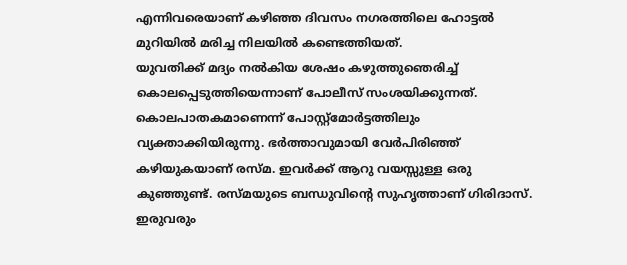എന്നിവരെയാണ് കഴിഞ്ഞ ദിവസം നഗരത്തിലെ ഹോട്ടല്‍ മുറിയില്‍ മരിച്ച നിലയില്‍ കണ്ടെത്തിയത്.
യുവതിക്ക് മദ്യം നല്‍കിയ ശേഷം കഴുത്തുഞെരിച്ച് കൊലപ്പെടുത്തിയെന്നാണ് പോലീസ് സംശയിക്കുന്നത്. കൊലപാതകമാണെന്ന് പോസ്റ്റ്‌മോര്‍ട്ടത്തിലും വ്യക്താക്കിയിരുന്നു. ഭര്‍ത്താവുമായി വേര്‍പിരിഞ്ഞ് കഴിയുകയാണ് രസ്മ. ഇവര്‍ക്ക് ആറു വയസ്സുള്ള ഒരു കുഞ്ഞുണ്ട്. രസ്മയുടെ ബന്ധുവിന്റെ സുഹൃത്താണ് ഗിരിദാസ്. ഇരുവരും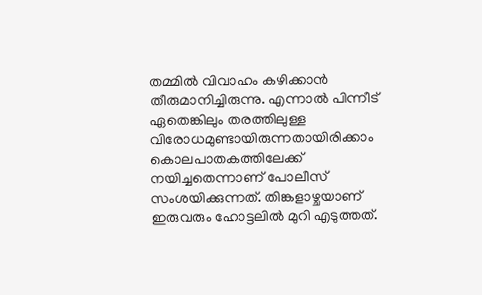തമ്മില്‍ വിവാഹം കഴിക്കാന്‍ തീരുമാനിച്ചിരുന്നു. എന്നാല്‍ പിന്നീട് ഏതെങ്കിലും തരത്തിലുള്ള വിരോധമുണ്ടായിരുന്നതായിരിക്കാം കൊലപാതകത്തിലേക്ക് നയിച്ചതെന്നാണ് പോലീസ് സംശയിക്കുന്നത്. തിങ്കളാഴ്ചയാണ് ഇരുവരും ഹോട്ടലില്‍ മുറി എടുത്തത്.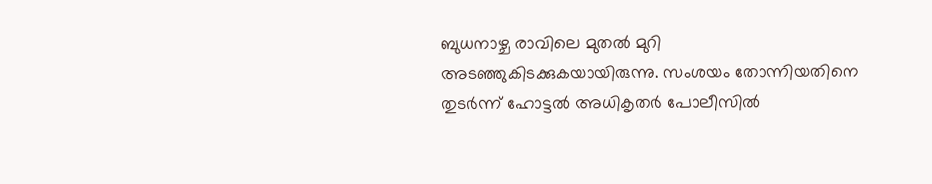ബുധനാഴ്ച രാവിലെ മുതല്‍ മുറി അടഞ്ഞുകിടക്കുകയായിരുന്നു. സംശയം തോന്നിയതിനെ തുടര്‍ന്ന് ഹോട്ടല്‍ അധികൃതര്‍ പോലീസില്‍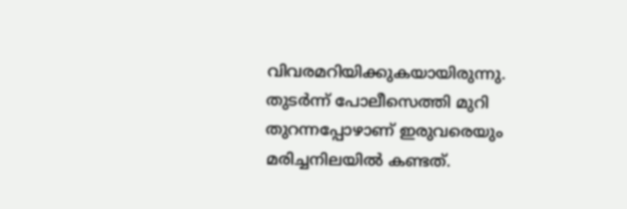വിവരമറിയിക്കുകയായിരുന്നു. തുടര്‍ന്ന് പോലീസെത്തി മുറി തുറന്നപ്പോഴാണ് ഇരുവരെയും മരിച്ചനിലയില്‍ കണ്ടത്.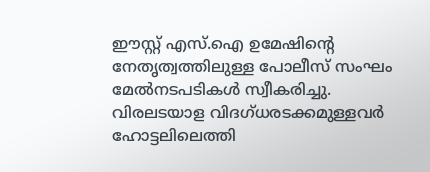ഈസ്റ്റ് എസ്.ഐ ഉമേഷിന്റെ നേതൃത്വത്തിലുള്ള പോലീസ് സംഘം മേല്‍നടപടികള്‍ സ്വീകരിച്ചു. വിരലടയാള വിദഗ്ധരടക്കമുള്ളവര്‍ ഹോട്ടലിലെത്തി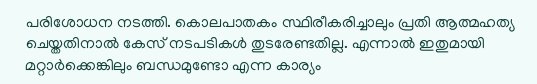പരിശോധന നടത്തി. കൊലപാതകം സ്ഥിരീകരിച്ചാലും പ്രതി ആത്മഹത്യ ചെയ്തതിനാല്‍ കേസ് നടപടികള്‍ തുടരേണ്ടതില്ല. എന്നാല്‍ ഇതുമായി മറ്റാര്‍ക്കെങ്കിലും ബന്ധമുണ്ടോ എന്ന കാര്യം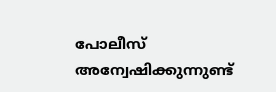പോലീസ് അന്വേഷിക്കുന്നുണ്ട്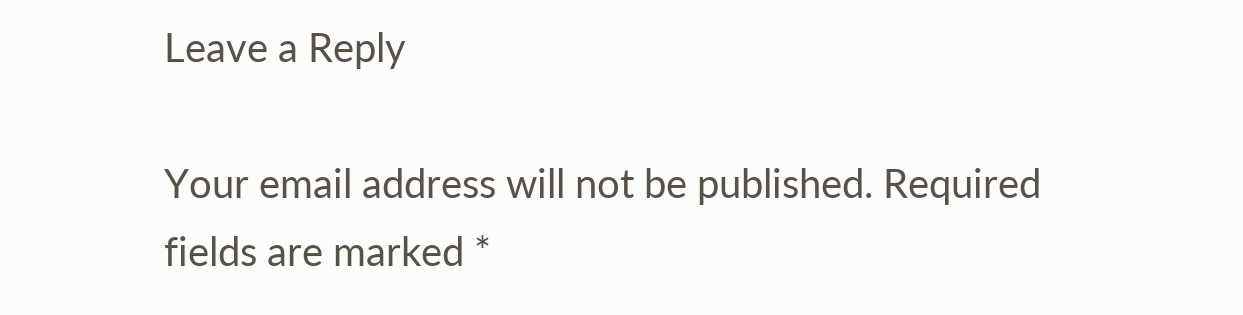Leave a Reply

Your email address will not be published. Required fields are marked *